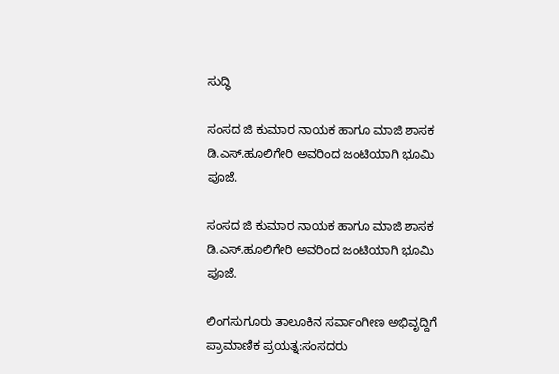ಸುದ್ಧಿ

ಸಂಸದ ಜಿ ಕುಮಾರ ನಾಯಕ ಹಾಗೂ ಮಾಜಿ ಶಾಸಕ ಡಿ.ಎಸ್.ಹೂಲಿಗೇರಿ ಅವರಿಂದ ಜಂಟಿಯಾಗಿ ಭೂಮಿ ಪೂಜೆ.

ಸಂಸದ ಜಿ ಕುಮಾರ ನಾಯಕ ಹಾಗೂ ಮಾಜಿ ಶಾಸಕ ಡಿ.ಎಸ್.ಹೂಲಿಗೇರಿ ಅವರಿಂದ ಜಂಟಿಯಾಗಿ ಭೂಮಿ ಪೂಜೆ.

ಲಿಂಗಸುಗೂರು ತಾಲೂಕಿನ ಸರ್ವಾಂಗೀಣ ಅಭಿವೃದ್ದಿಗೆ ಪ್ರಾಮಾಣಿಕ ಪ್ರಯತ್ನ:ಸಂಸದರು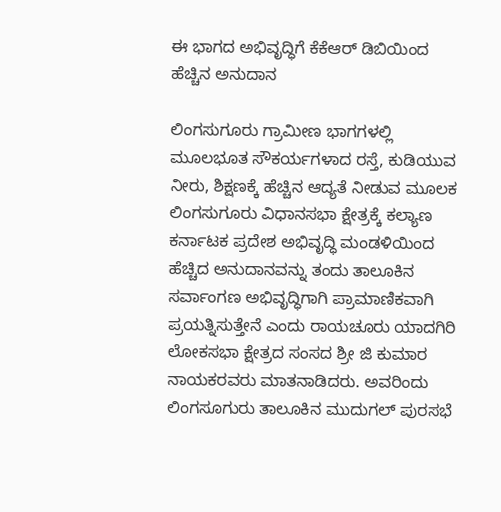ಈ ಭಾಗದ ಅಭಿವೃದ್ಧಿಗೆ ಕೆಕೆಆರ್ ಡಿಬಿಯಿಂದ ಹೆಚ್ಚಿನ ಅನುದಾನ

ಲಿಂಗಸುಗೂರು ಗ್ರಾಮೀಣ ಭಾಗಗಳಲ್ಲಿ ಮೂಲಭೂತ ಸೌಕರ್ಯಗಳಾದ ರಸ್ತೆ, ಕುಡಿಯುವ ನೀರು, ಶಿಕ್ಷಣಕ್ಕೆ ಹೆಚ್ಚಿನ ಆದ್ಯತೆ ನೀಡುವ ಮೂಲಕ ಲಿಂಗಸುಗೂರು ವಿಧಾನಸಭಾ ಕ್ಷೇತ್ರಕ್ಕೆ ಕಲ್ಯಾಣ ಕರ್ನಾಟಕ ಪ್ರದೇಶ ಅಭಿವೃದ್ಧಿ ಮಂಡಳಿಯಿಂದ ಹೆಚ್ಚಿದ ಅನುದಾನವನ್ನು ತಂದು ತಾಲೂಕಿನ ಸರ್ವಾಂಗಣ ಅಭಿವೃದ್ಧಿಗಾಗಿ ಪ್ರಾಮಾಣಿಕವಾಗಿ ಪ್ರಯತ್ನಿಸುತ್ತೇನೆ ಎಂದು ರಾಯಚೂರು ಯಾದಗಿರಿ ಲೋಕಸಭಾ ಕ್ಷೇತ್ರದ ಸಂಸದ ಶ್ರೀ ಜಿ ಕುಮಾರ ನಾಯಕರವರು ಮಾತನಾಡಿದರು. ಅವರಿಂದು ಲಿಂಗಸೂಗುರು ತಾಲೂಕಿನ ಮುದುಗಲ್ ಪುರಸಭೆ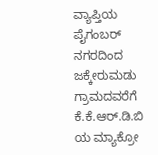ವ್ಯಾಪ್ತಿಯ ಪೈಗಂಬರ್ ನಗರದಿಂದ ಜಕ್ಕೇರುಮಡು ಗ್ರಾಮದವರೆಗೆ ಕೆ.ಕೆ.ಆರ್.ಡಿ.ಬಿ ಯ ಮ್ಯಾಕ್ರೋ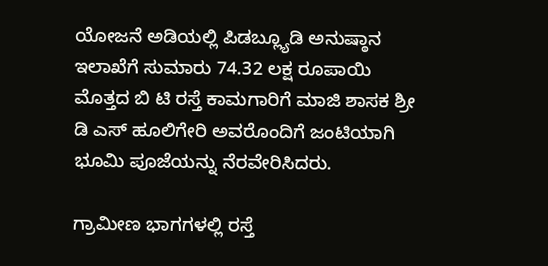ಯೋಜನೆ ಅಡಿಯಲ್ಲಿ ಪಿಡಬ್ಲ್ಯೂಡಿ ಅನುಷ್ಠಾನ ಇಲಾಖೆಗೆ ಸುಮಾರು 74.32 ಲಕ್ಷ ರೂಪಾಯಿ ಮೊತ್ತದ ಬಿ ಟಿ ರಸ್ತೆ ಕಾಮಗಾರಿಗೆ ಮಾಜಿ ಶಾಸಕ ಶ್ರೀ ಡಿ ಎಸ್ ಹೂಲಿಗೇರಿ ಅವರೊಂದಿಗೆ ಜಂಟಿಯಾಗಿ ಭೂಮಿ ಪೂಜೆಯನ್ನು ನೆರವೇರಿಸಿದರು.

ಗ್ರಾಮೀಣ ಭಾಗಗಳಲ್ಲಿ ರಸ್ತೆ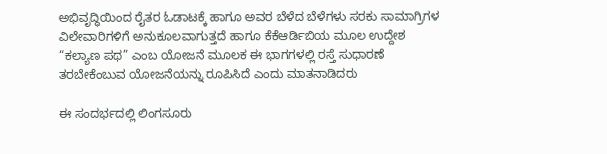ಅಭಿವೃದ್ಧಿಯಿಂದ ರೈತರ ಓಡಾಟಕ್ಕೆ ಹಾಗೂ ಅವರ ಬೆಳೆದ ಬೆಳೆಗಳು ಸರಕು ಸಾಮಾಗ್ರಿಗಳ ವಿಲೇವಾರಿಗಳಿಗೆ ಅನುಕೂಲವಾಗುತ್ತದೆ ಹಾಗೂ ಕೆಕೆಆರ್ಡಿಬಿಯ ಮೂಲ ಉದ್ದೇಶ “ಕಲ್ಯಾಣ ಪಥ” ಎಂಬ ಯೋಜನೆ ಮೂಲಕ ಈ ಭಾಗಗಳಲ್ಲಿ ರಸ್ತೆ ಸುಧಾರಣೆ ತರಬೇಕೆಂಬುವ ಯೋಜನೆಯನ್ನು ರೂಪಿಸಿದೆ ಎಂದು ಮಾತನಾಡಿದರು

ಈ ಸಂದರ್ಭದಲ್ಲಿ ಲಿಂಗಸೂರು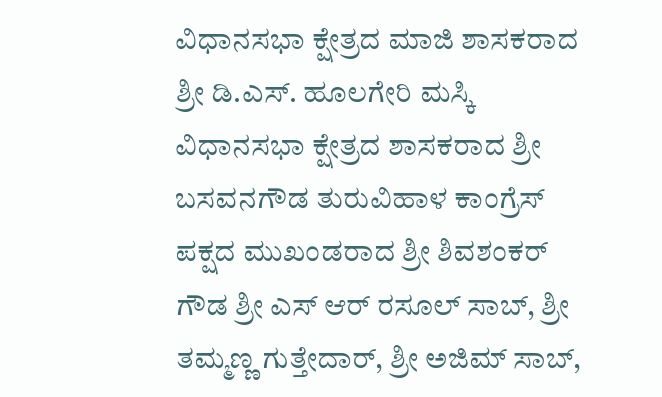ವಿಧಾನಸಭಾ ಕ್ಷೇತ್ರದ ಮಾಜಿ ಶಾಸಕರಾದ ಶ್ರೀ ಡಿ.ಎಸ್. ಹೂಲಗೇರಿ ಮಸ್ಕಿ ವಿಧಾನಸಭಾ ಕ್ಷೇತ್ರದ ಶಾಸಕರಾದ ಶ್ರೀ ಬಸವನಗೌಡ ತುರುವಿಹಾಳ ಕಾಂಗ್ರೆಸ್ ಪಕ್ಷದ ಮುಖಂಡರಾದ ಶ್ರೀ ಶಿವಶಂಕರ್ ಗೌಡ ಶ್ರೀ ಎಸ್ ಆರ್ ರಸೂಲ್ ಸಾಬ್, ಶ್ರೀ ತಮ್ಮಣ್ಣ ಗುತ್ತೇದಾರ್, ಶ್ರೀ ಅಜಿಮ್ ಸಾಬ್,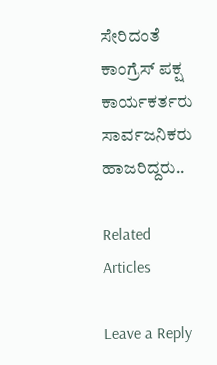ಸೇರಿದಂತೆ ಕಾಂಗ್ರೆಸ್ ಪಕ್ಷ ಕಾರ್ಯಕರ್ತರು ಸಾರ್ವಜನಿಕರು ಹಾಜರಿದ್ದರು..

Related Articles

Leave a Reply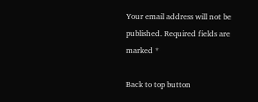Your email address will not be published. Required fields are marked *

Back to top button